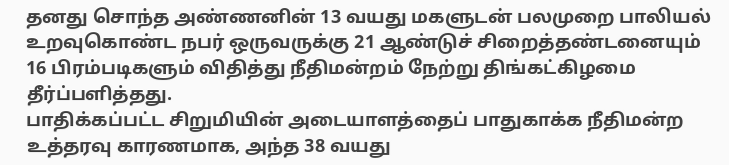தனது சொந்த அண்ணனின் 13 வயது மகளுடன் பலமுறை பாலியல் உறவுகொண்ட நபர் ஒருவருக்கு 21 ஆண்டுச் சிறைத்தண்டனையும் 16 பிரம்படிகளும் விதித்து நீதிமன்றம் நேற்று திங்கட்கிழமை தீர்ப்பளித்தது.
பாதிக்கப்பட்ட சிறுமியின் அடையாளத்தைப் பாதுகாக்க நீதிமன்ற உத்தரவு காரணமாக, அந்த 38 வயது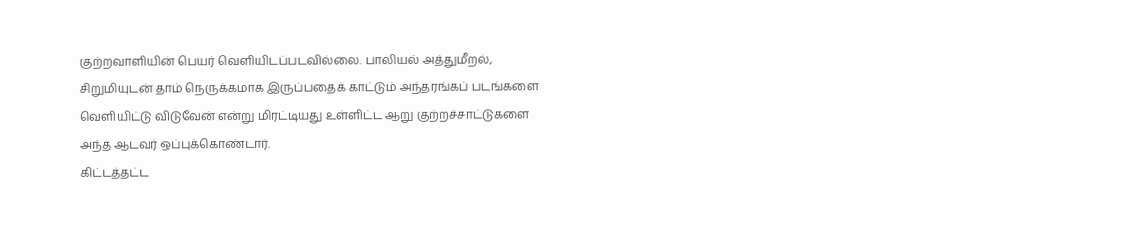குற்றவாளியின் பெயர் வெளியிடப்படவில்லை. பாலியல் அத்துமீறல், சிறுமியுடன் தாம் நெருக்கமாக இருப்பதைக் காட்டும் அந்தரங்கப் படங்களை வெளியிட்டு விடுவேன் என்று மிரட்டியது உள்ளிட்ட ஆறு குற்றச்சாட்டுகளை அந்த ஆடவர் ஒப்புக்கொண்டார்.
கிட்டத்தட்ட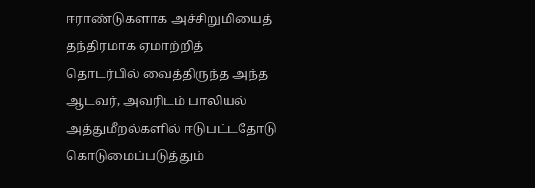ஈராண்டுகளாக அச்சிறுமியைத் தந்திரமாக ஏமாற்றித் தொடர்பில் வைத்திருந்த அந்த ஆடவர், அவரிடம் பாலியல் அத்துமீறல்களில் ஈடுபட்டதோடு கொடுமைப்படுத்தும்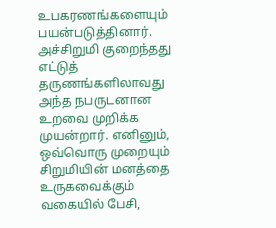உபகரணங்களையும் பயன்படுத்தினார்.
அச்சிறுமி குறைந்தது எட்டுத் தருணங்களிலாவது அந்த நபருடனான உறவை முறிக்க முயன்றார். எனினும், ஒவ்வொரு முறையும் சிறுமியின் மனத்தை உருகவைக்கும் வகையில் பேசி,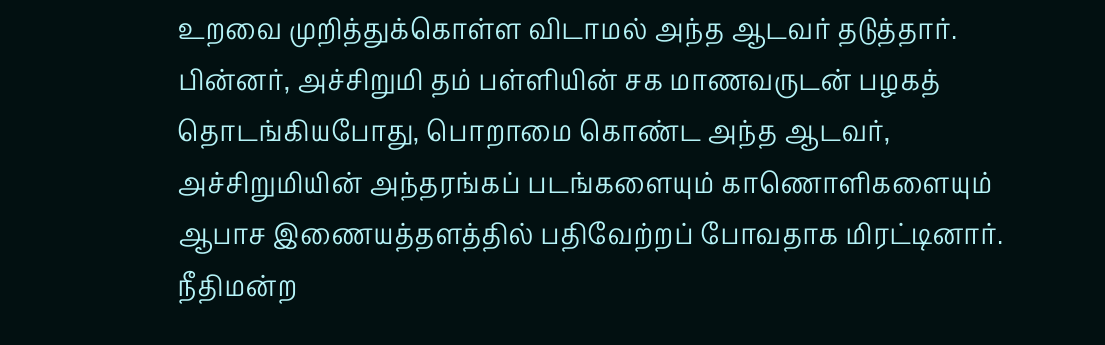உறவை முறித்துக்கொள்ள விடாமல் அந்த ஆடவர் தடுத்தார்.
பின்னர், அச்சிறுமி தம் பள்ளியின் சக மாணவருடன் பழகத் தொடங்கியபோது, பொறாமை கொண்ட அந்த ஆடவர், அச்சிறுமியின் அந்தரங்கப் படங்களையும் காணொளிகளையும் ஆபாச இணையத்தளத்தில் பதிவேற்றப் போவதாக மிரட்டினார்.
நீதிமன்ற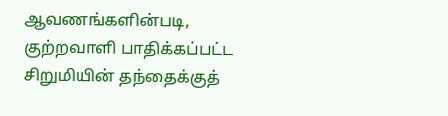ஆவணங்களின்படி, குற்றவாளி பாதிக்கப்பட்ட சிறுமியின் தந்தைக்குத்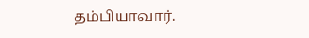தம்பியாவார்.